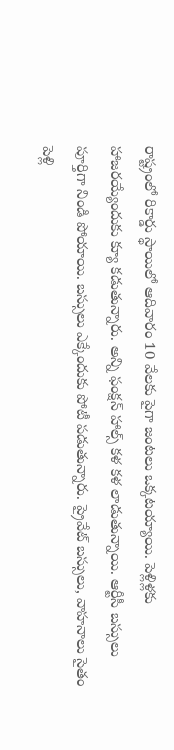రాష్ట్రంలో రికార్డు స్థాయిలో ఆదివారం 10 వేలకు పైగా జంటలు ఒక్కటయ్యాయి. పెళ్లిళ్లకు హాజరయ్యేందుకు క్యూ కడుతున్నారు. అన్ని ఫంక్షన్ హాల్స్ కళ కళ లాడుతున్నాయి. ఆర్టీసీ బస్సులు పూర్తిగా నిండి పోయాయి. బస్సులు ఎక్కేందుకు పోటీ పడుతున్నారు. ప్రైవేట్ బస్సులు, వాహనాలు సైతం పెళ్లి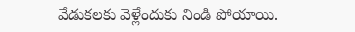వేడుకలకు వెళ్లేందుకు నిండి పోయాయి.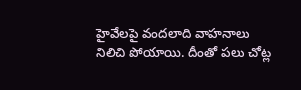హైవేలపై వందలాది వాహనాలు నిలిచి పోయాయి. దీంతో పలు చోట్ల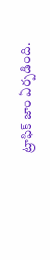ట్రాఫిక్ జాం ఏర్పడింది.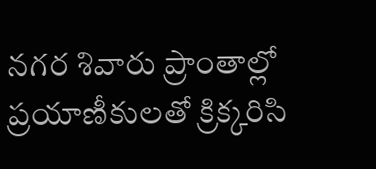నగర శివారు ప్రాంతాల్లో ప్రయాణీకులతో క్రిక్కరిసి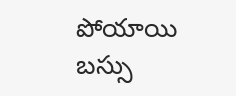పోయాయి బస్సు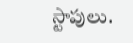స్టాపులు.